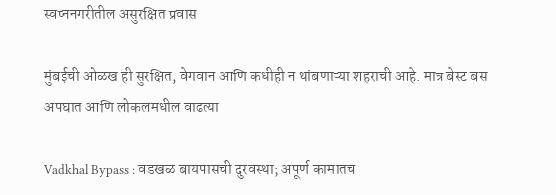स्वप्ननगरीतील असुरक्षित प्रवास

मुंबईची ओळख ही सुरक्षित, वेगवान आणि कधीही न थांबणाऱ्या शहराची आहे. मात्र बेस्ट बस अपघात आणि लोकलमधील वाढत्या

Vadkhal Bypass : वडखळ बायपासची दुरवस्था; अपूर्ण कामातच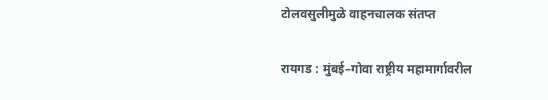टोलवसुलीमुळे वाहनचालक संतप्त

रायगड : मुंबई–गोवा राष्ट्रीय महामार्गावरील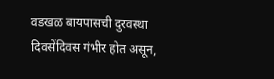वडखळ बायपासची दुरवस्था दिवसेंदिवस गंभीर होत असून,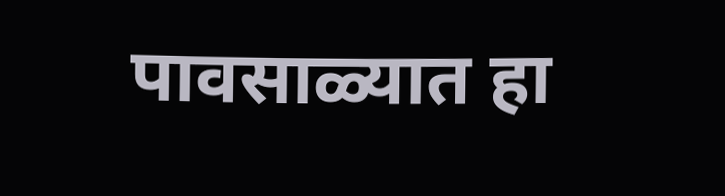पावसाळ्यात हा